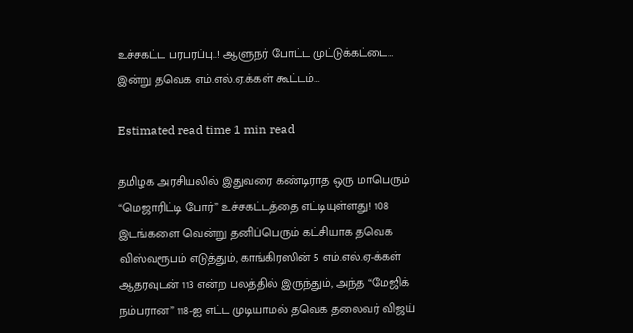உச்சகட்ட பரபரப்பு..! ஆளுநர் போட்ட முட்டுக்கட்டை… இன்று தவெக எம்.எல்.ஏ.க்கள் கூட்டம்…

Estimated read time 1 min read

தமிழக அரசியலில் இதுவரை கண்டிராத ஒரு மாபெரும் “மெஜாரிட்டி போர்” உச்சகட்டத்தை எட்டியுள்ளது! 108 இடங்களை வென்று தனிப்பெரும் கட்சியாக தவெக விஸ்வரூபம் எடுத்தும், காங்கிரஸின் 5 எம்.எல்.ஏ-க்கள் ஆதரவுடன் 113 என்ற பலத்தில் இருந்தும், அந்த “மேஜிக் நம்பரான” 118-ஐ எட்ட முடியாமல் தவெக தலைவர் விஜய்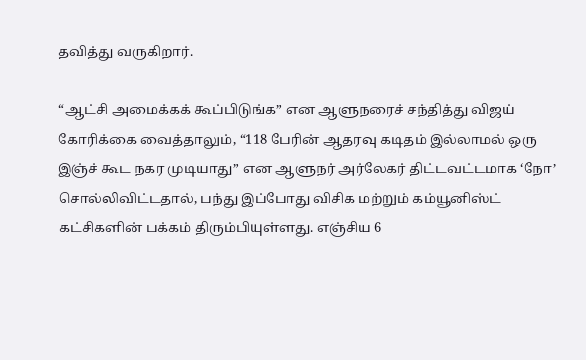தவித்து வருகிறார்.

“ஆட்சி அமைக்கக் கூப்பிடுங்க” என ஆளுநரைச் சந்தித்து விஜய் கோரிக்கை வைத்தாலும், “118 பேரின் ஆதரவு கடிதம் இல்லாமல் ஒரு இஞ்ச் கூட நகர முடியாது” என ஆளுநர் அர்லேகர் திட்டவட்டமாக ‘நோ’ சொல்லிவிட்டதால், பந்து இப்போது விசிக மற்றும் கம்யூனிஸ்ட் கட்சிகளின் பக்கம் திரும்பியுள்ளது. எஞ்சிய 6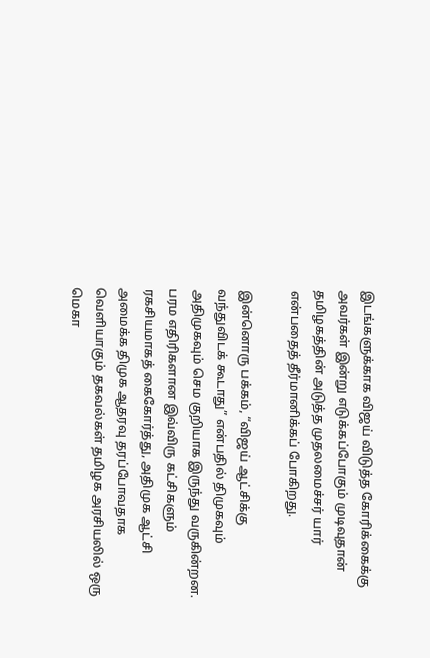இடங்களுக்காக விஜய் விடுத்த கோரிக்கைக்கு அவர்கள் இன்று எடுக்கப்போகும் முடிவுதான் தமிழகத்தின் அடுத்த முதலமைச்சர் யார் என்பதைத் தீர்மானிக்கப் போகிறது.

இன்னொரு பக்கம், “விஜய் ஆட்சிக்கு வந்துவிடக் கூடாது” என்பதில் திமுகவும் அதிமுகவும் செம குறியாக இருந்து வருகின்றன. பரம எதிரிகளான இவ்விரு கட்சிகளும் ரகசியமாகத் கைகோர்த்து, அதிமுக ஆட்சி அமைக்க திமுக ஆதரவு தரப்போவதாக வெளியாகும் தகவல்கள் தமிழக அரசியலில் ஒரு மெகா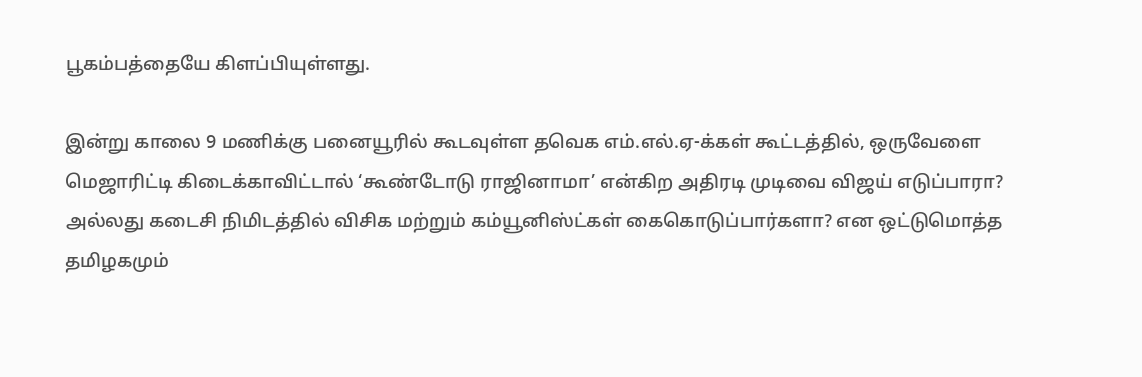பூகம்பத்தையே கிளப்பியுள்ளது.

இன்று காலை 9 மணிக்கு பனையூரில் கூடவுள்ள தவெக எம்.எல்.ஏ-க்கள் கூட்டத்தில், ஒருவேளை மெஜாரிட்டி கிடைக்காவிட்டால் ‘கூண்டோடு ராஜினாமா’ என்கிற அதிரடி முடிவை விஜய் எடுப்பாரா? அல்லது கடைசி நிமிடத்தில் விசிக மற்றும் கம்யூனிஸ்ட்கள் கைகொடுப்பார்களா? என ஒட்டுமொத்த தமிழகமும்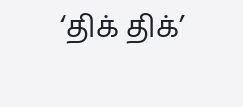‘திக் திக்’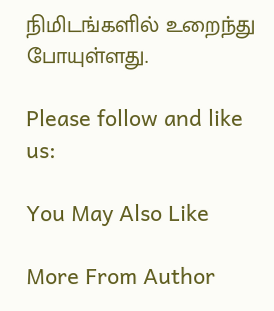நிமிடங்களில் உறைந்து போயுள்ளது.

Please follow and like us:

You May Also Like

More From Author